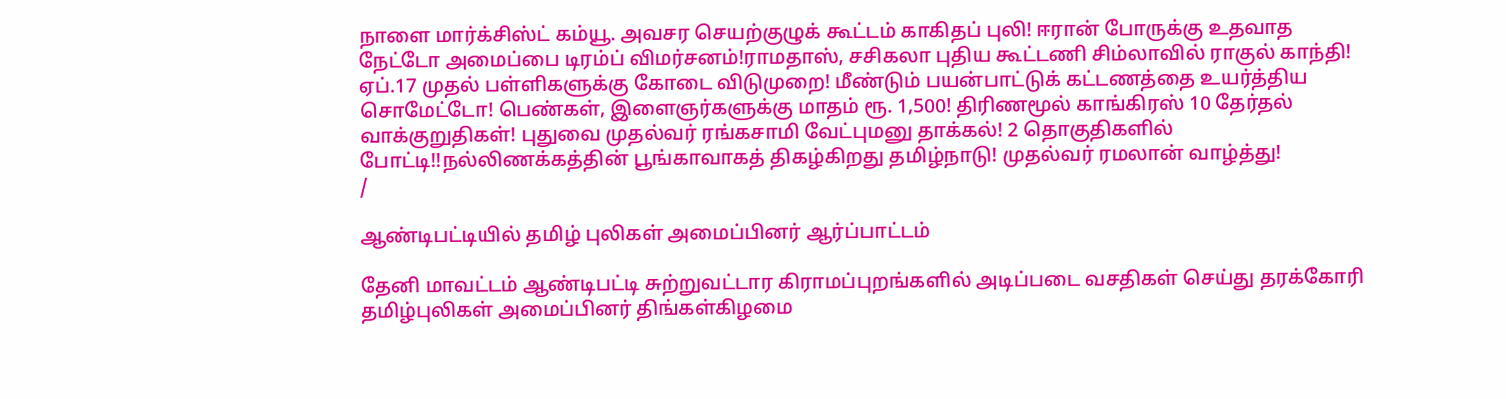நாளை மார்க்சிஸ்ட் கம்யூ. அவசர செயற்குழுக் கூட்டம் காகிதப் புலி! ஈரான் போருக்கு உதவாத நேட்டோ அமைப்பை டிரம்ப் விமர்சனம்!ராமதாஸ், சசிகலா புதிய கூட்டணி சிம்லாவில் ராகுல் காந்தி! ஏப்.17 முதல் பள்ளிகளுக்கு கோடை விடுமுறை! மீண்டும் பயன்பாட்டுக் கட்டணத்தை உயர்த்திய சொமேட்டோ! பெண்கள், இளைஞர்களுக்கு மாதம் ரூ. 1,500! திரிணமூல் காங்கிரஸ் 10 தேர்தல் வாக்குறுதிகள்! புதுவை முதல்வர் ரங்கசாமி வேட்புமனு தாக்கல்! 2 தொகுதிகளில் போட்டி!!நல்லிணக்கத்தின் பூங்காவாகத் திகழ்கிறது தமிழ்நாடு! முதல்வர் ரமலான் வாழ்த்து!
/

ஆண்டிபட்டியில் தமிழ் புலிகள் அமைப்பினர் ஆர்ப்பாட்டம்

தேனி மாவட்டம் ஆண்டிபட்டி சுற்றுவட்டார கிராமப்புறங்களில் அடிப்படை வசதிகள் செய்து தரக்கோரி தமிழ்புலிகள் அமைப்பினர் திங்கள்கிழமை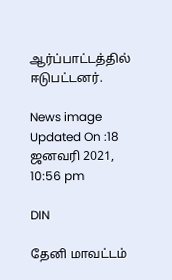ஆர்ப்பாட்டத்தில் ஈடுபட்டனர்.

News image
Updated On :18 ஜனவரி 2021, 10:56 pm

DIN

தேனி மாவட்டம்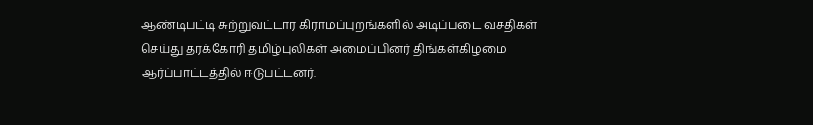ஆண்டிபட்டி சுற்றுவட்டார கிராமப்புறங்களில் அடிப்படை வசதிகள் செய்து தரக்கோரி தமிழ்புலிகள் அமைப்பினர் திங்கள்கிழமை ஆர்ப்பாட்டத்தில் ஈடுபட்டனர்.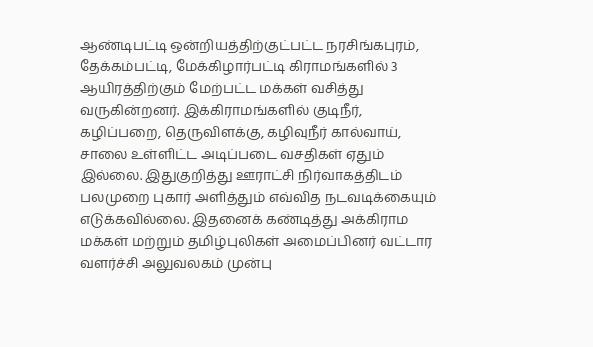ஆண்டிபட்டி ஒன்றியத்திற்குட்பட்ட நரசிங்கபுரம், தேக்கம்பட்டி, மேக்கிழார்பட்டி கிராமங்களில் 3 ஆயிரத்திற்கும் மேற்பட்ட மக்கள் வசித்து வருகின்றனர். இக்கிராமங்களில் குடிநீர், கழிப்பறை, தெருவிளக்கு, கழிவுநீர் கால்வாய், சாலை உள்ளிட்ட அடிப்படை வசதிகள் ஏதும் இல்லை. இதுகுறித்து ஊராட்சி நிர்வாகத்திடம் பலமுறை புகார் அளித்தும் எவ்வித நடவடிக்கையும் எடுக்கவில்லை. இதனைக் கண்டித்து அக்கிராம மக்கள் மற்றும் தமிழ்புலிகள் அமைப்பினர் வட்டார வளர்ச்சி அலுவலகம் முன்பு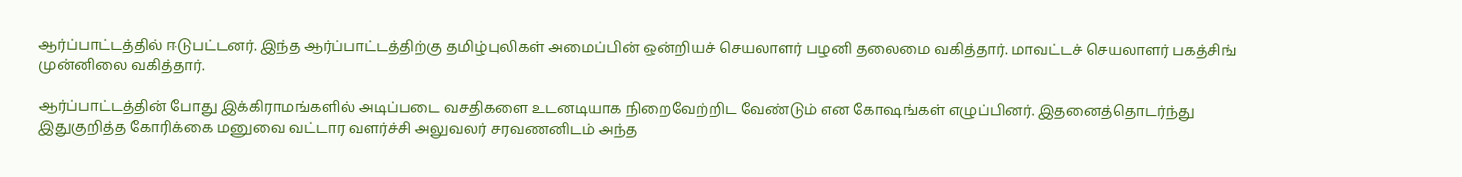ஆர்ப்பாட்டத்தில் ஈடுபட்டனர். இந்த ஆர்ப்பாட்டத்திற்கு தமிழ்புலிகள் அமைப்பின் ஒன்றியச் செயலாளர் பழனி தலைமை வகித்தார். மாவட்டச் செயலாளர் பகத்சிங் முன்னிலை வகித்தார்.

ஆர்ப்பாட்டத்தின் போது இக்கிராமங்களில் அடிப்படை வசதிகளை உடனடியாக நிறைவேற்றிட வேண்டும் என கோஷங்கள் எழுப்பினர். இதனைத்தொடர்ந்து இதுகுறித்த கோரிக்கை மனுவை வட்டார வளர்ச்சி அலுவலர் சரவணனிடம் அந்த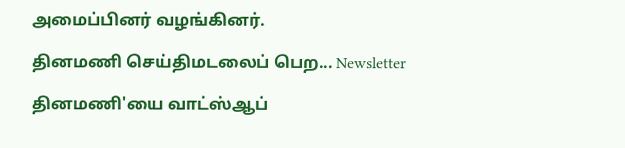அமைப்பினர் வழங்கினர்.

தினமணி செய்திமடலைப் பெற... Newsletter

தினமணி'யை வாட்ஸ்ஆப்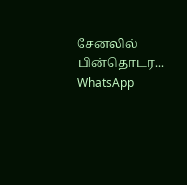சேனலில் பின்தொடர... WhatsApp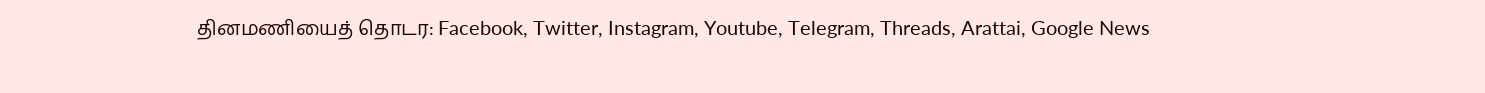தினமணியைத் தொடர: Facebook, Twitter, Instagram, Youtube, Telegram, Threads, Arattai, Google News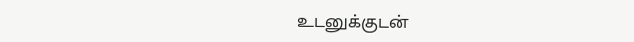உடனுக்குடன்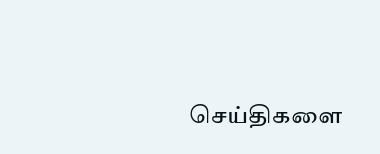செய்திகளை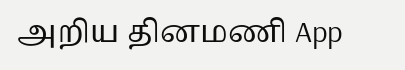அறிய தினமணி App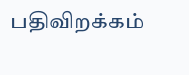பதிவிறக்கம்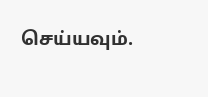செய்யவும்.